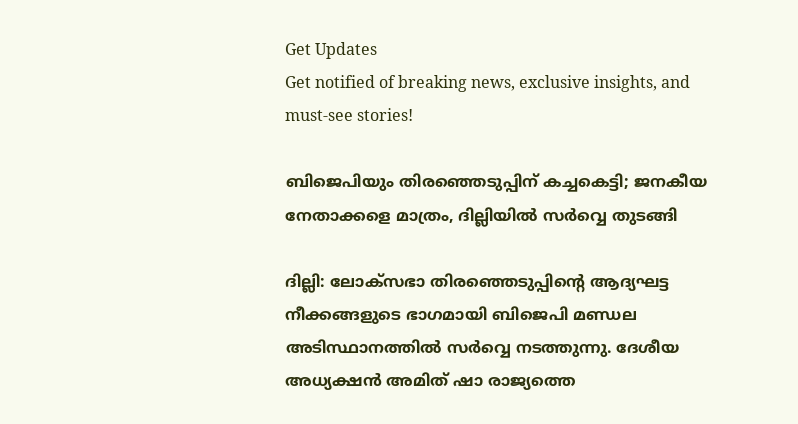Get Updates
Get notified of breaking news, exclusive insights, and must-see stories!

ബിജെപിയും തിരഞ്ഞെടുപ്പിന് കച്ചകെട്ടി; ജനകീയ നേതാക്കളെ മാത്രം, ദില്ലിയില്‍ സര്‍വ്വെ തുടങ്ങി

ദില്ലി: ലോക്‌സഭാ തിരഞ്ഞെടുപ്പിന്റെ ആദ്യഘട്ട നീക്കങ്ങളുടെ ഭാഗമായി ബിജെപി മണ്ഡല അടിസ്ഥാനത്തില്‍ സര്‍വ്വെ നടത്തുന്നു. ദേശീയ അധ്യക്ഷന്‍ അമിത് ഷാ രാജ്യത്തെ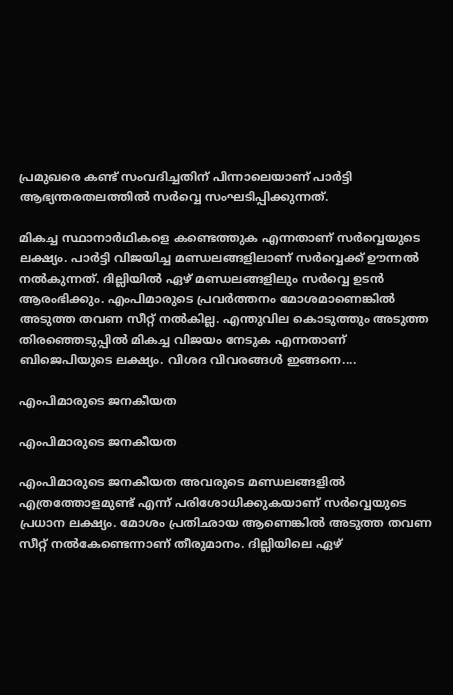പ്രമുഖരെ കണ്ട് സംവദിച്ചതിന് പിന്നാലെയാണ് പാര്‍ട്ടി ആഭ്യന്തരതലത്തില്‍ സര്‍വ്വെ സംഘടിപ്പിക്കുന്നത്.

മികച്ച സ്ഥാനാര്‍ഥികളെ കണ്ടെത്തുക എന്നതാണ് സര്‍വ്വെയുടെ ലക്ഷ്യം. പാര്‍ട്ടി വിജയിച്ച മണ്ഡലങ്ങളിലാണ് സര്‍വ്വെക്ക് ഊന്നല്‍ നല്‍കുന്നത്. ദില്ലിയില്‍ ഏഴ് മണ്ഡലങ്ങളിലും സര്‍വ്വെ ഉടന്‍ ആരംഭിക്കും. എംപിമാരുടെ പ്രവര്‍ത്തനം മോശമാണെങ്കില്‍ അടുത്ത തവണ സീറ്റ് നല്‍കില്ല. എന്തുവില കൊടുത്തും അടുത്ത തിരഞ്ഞെടുപ്പില്‍ മികച്ച വിജയം നേടുക എന്നതാണ് ബിജെപിയുടെ ലക്ഷ്യം. വിശദ വിവരങ്ങള്‍ ഇങ്ങനെ....

എംപിമാരുടെ ജനകീയത

എംപിമാരുടെ ജനകീയത

എംപിമാരുടെ ജനകീയത അവരുടെ മണ്ഡലങ്ങളില്‍ എത്രത്തോളമുണ്ട് എന്ന് പരിശോധിക്കുകയാണ് സര്‍വ്വെയുടെ പ്രധാന ലക്ഷ്യം. മോശം പ്രതിഛായ ആണെങ്കില്‍ അടുത്ത തവണ സീറ്റ് നല്‍കേണ്ടെന്നാണ് തീരുമാനം. ദില്ലിയിലെ ഏഴ്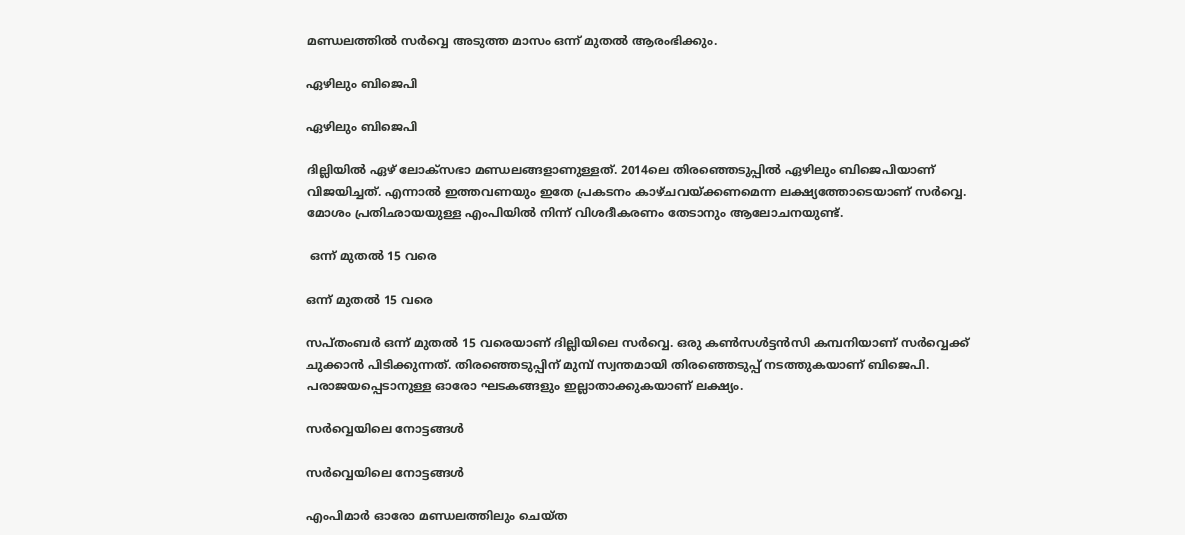മണ്ഡലത്തില്‍ സര്‍വ്വെ അടുത്ത മാസം ഒന്ന് മുതല്‍ ആരംഭിക്കും.

ഏഴിലും ബിജെപി

ഏഴിലും ബിജെപി

ദില്ലിയില്‍ ഏഴ് ലോക്‌സഭാ മണ്ഡലങ്ങളാണുള്ളത്. 2014ലെ തിരഞ്ഞെടുപ്പില്‍ ഏഴിലും ബിജെപിയാണ് വിജയിച്ചത്. എന്നാല്‍ ഇത്തവണയും ഇതേ പ്രകടനം കാഴ്ചവയ്ക്കണമെന്ന ലക്ഷ്യത്തോടെയാണ് സര്‍വ്വെ. മോശം പ്രതിഛായയുള്ള എംപിയില്‍ നിന്ന് വിശദീകരണം തേടാനും ആലോചനയുണ്ട്.

 ഒന്ന് മുതല്‍ 15 വരെ

ഒന്ന് മുതല്‍ 15 വരെ

സപ്തംബര്‍ ഒന്ന് മുതല്‍ 15 വരെയാണ് ദില്ലിയിലെ സര്‍വ്വെ. ഒരു കണ്‍സള്‍ട്ടന്‍സി കമ്പനിയാണ് സര്‍വ്വെക്ക് ചുക്കാന്‍ പിടിക്കുന്നത്. തിരഞ്ഞെടുപ്പിന് മുമ്പ് സ്വന്തമായി തിരഞ്ഞെടുപ്പ് നടത്തുകയാണ് ബിജെപി. പരാജയപ്പെടാനുള്ള ഓരോ ഘടകങ്ങളും ഇല്ലാതാക്കുകയാണ് ലക്ഷ്യം.

സര്‍വ്വെയിലെ നോട്ടങ്ങള്‍

സര്‍വ്വെയിലെ നോട്ടങ്ങള്‍

എംപിമാര്‍ ഓരോ മണ്ഡലത്തിലും ചെയ്ത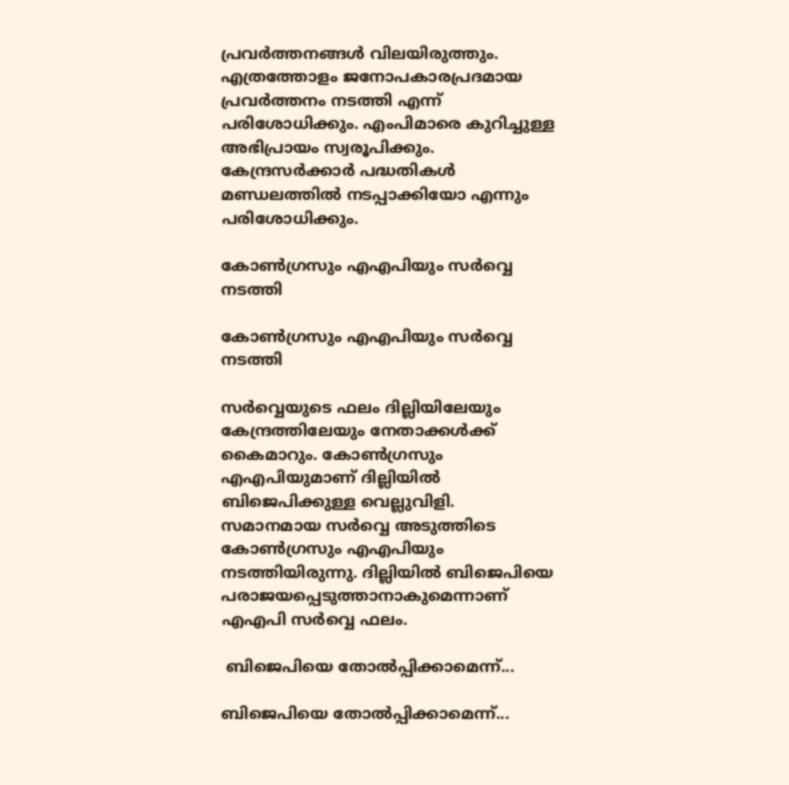പ്രവര്‍ത്തനങ്ങള്‍ വിലയിരുത്തും. എത്രത്തോളം ജനോപകാരപ്രദമായ പ്രവര്‍ത്തനം നടത്തി എന്ന് പരിശോധിക്കും. എംപിമാരെ കുറിച്ചുള്ള അഭിപ്രായം സ്വരൂപിക്കും. കേന്ദ്രസര്‍ക്കാര്‍ പദ്ധതികള്‍ മണ്ഡലത്തില്‍ നടപ്പാക്കിയോ എന്നും പരിശോധിക്കും.

കോണ്‍ഗ്രസും എഎപിയും സര്‍വ്വെ നടത്തി

കോണ്‍ഗ്രസും എഎപിയും സര്‍വ്വെ നടത്തി

സര്‍വ്വെയുടെ ഫലം ദില്ലിയിലേയും കേന്ദ്രത്തിലേയും നേതാക്കള്‍ക്ക് കൈമാറും. കോണ്‍ഗ്രസും എഎപിയുമാണ് ദില്ലിയില്‍ ബിജെപിക്കുള്ള വെല്ലുവിളി. സമാനമായ സര്‍വ്വെ അടുത്തിടെ കോണ്‍ഗ്രസും എഎപിയും നടത്തിയിരുന്നു. ദില്ലിയില്‍ ബിജെപിയെ പരാജയപ്പെടുത്താനാകുമെന്നാണ് എഎപി സര്‍വ്വെ ഫലം.

 ബിജെപിയെ തോല്‍പ്പിക്കാമെന്ന്...

ബിജെപിയെ തോല്‍പ്പിക്കാമെന്ന്...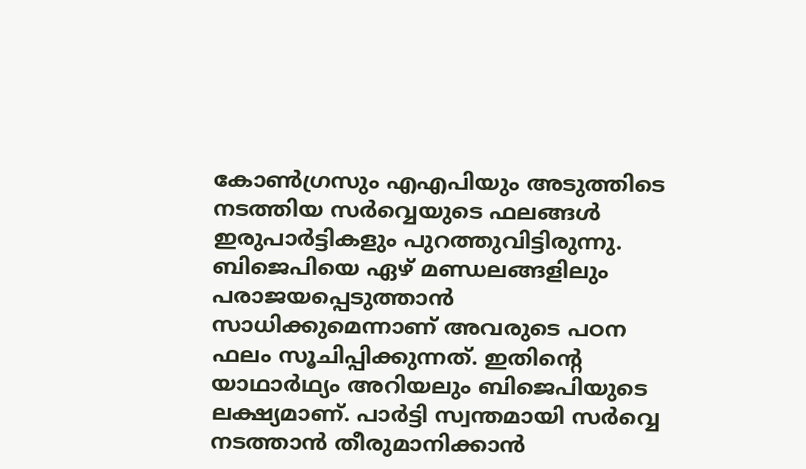കോണ്‍ഗ്രസും എഎപിയും അടുത്തിടെ നടത്തിയ സര്‍വ്വെയുടെ ഫലങ്ങള്‍ ഇരുപാര്‍ട്ടികളും പുറത്തുവിട്ടിരുന്നു. ബിജെപിയെ ഏഴ് മണ്ഡലങ്ങളിലും പരാജയപ്പെടുത്താന്‍ സാധിക്കുമെന്നാണ് അവരുടെ പഠന ഫലം സൂചിപ്പിക്കുന്നത്. ഇതിന്റെ യാഥാര്‍ഥ്യം അറിയലും ബിജെപിയുടെ ലക്ഷ്യമാണ്. പാര്‍ട്ടി സ്വന്തമായി സര്‍വ്വെ നടത്താന്‍ തീരുമാനിക്കാന്‍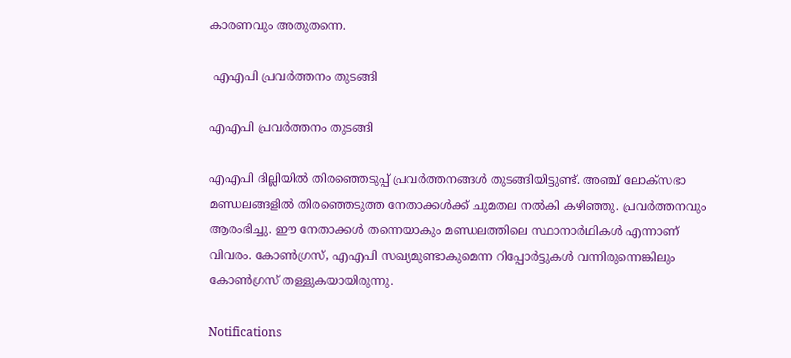കാരണവും അതുതന്നെ.

 എഎപി പ്രവര്‍ത്തനം തുടങ്ങി

എഎപി പ്രവര്‍ത്തനം തുടങ്ങി

എഎപി ദില്ലിയില്‍ തിരഞ്ഞെടുപ്പ് പ്രവര്‍ത്തനങ്ങള്‍ തുടങ്ങിയിട്ടുണ്ട്. അഞ്ച് ലോക്‌സഭാ മണ്ഡലങ്ങളില്‍ തിരഞ്ഞെടുത്ത നേതാക്കള്‍ക്ക് ചുമതല നല്‍കി കഴിഞ്ഞു. പ്രവര്‍ത്തനവും ആരംഭിച്ചു. ഈ നേതാക്കള്‍ തന്നെയാകും മണ്ഡലത്തിലെ സ്ഥാനാര്‍ഥികള്‍ എന്നാണ് വിവരം. കോണ്‍ഗ്രസ്, എഎപി സഖ്യമുണ്ടാകുമെന്ന റിപ്പോര്‍ട്ടുകള്‍ വന്നിരുന്നെങ്കിലും കോണ്‍ഗ്രസ് തള്ളുകയായിരുന്നു.

Notifications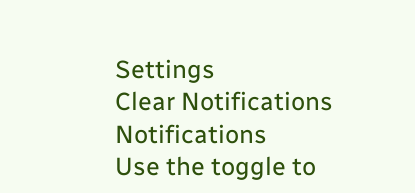Settings
Clear Notifications
Notifications
Use the toggle to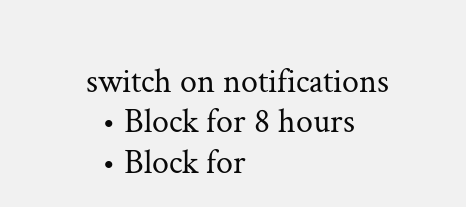switch on notifications
  • Block for 8 hours
  • Block for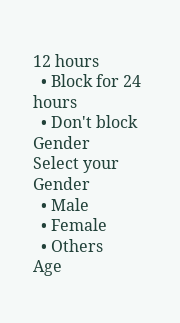12 hours
  • Block for 24 hours
  • Don't block
Gender
Select your Gender
  • Male
  • Female
  • Others
Age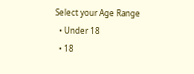Select your Age Range
  • Under 18
  • 18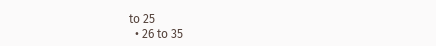to 25
  • 26 to 35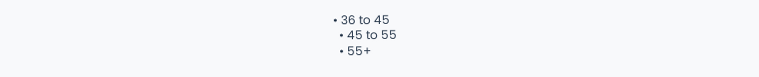• 36 to 45
  • 45 to 55
  • 55+